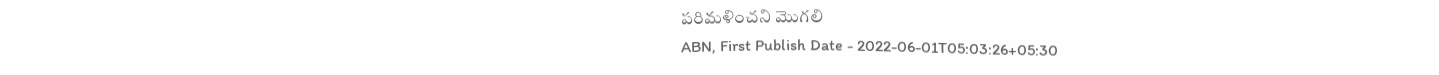పరిమళించని మొగలి
ABN, First Publish Date - 2022-06-01T05:03:26+05:30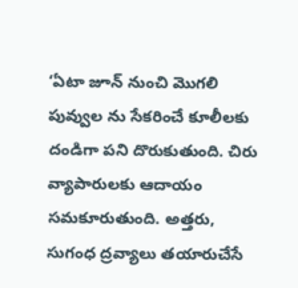‘ఏటా జూన్ నుంచి మొగలి పువ్వుల ను సేకరించే కూలీలకు దండిగా పని దొరుకుతుంది. చిరు వ్యాపారులకు ఆదాయం సమకూరుతుంది. అత్తరు, సుగంధ ద్రవ్యాలు తయారుచేసే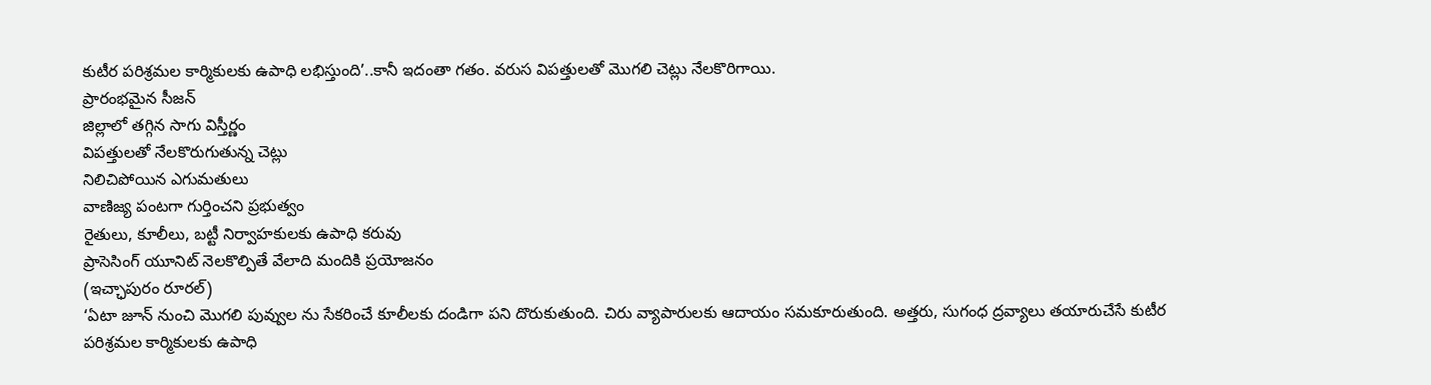కుటీర పరిశ్రమల కార్మికులకు ఉపాధి లభిస్తుంది’..కానీ ఇదంతా గతం. వరుస విపత్తులతో మొగలి చెట్లు నేలకొరిగాయి.
ప్రారంభమైన సీజన్
జిల్లాలో తగ్గిన సాగు విస్తీర్ణం
విపత్తులతో నేలకొరుగుతున్న చెట్లు
నిలిచిపోయిన ఎగుమతులు
వాణిజ్య పంటగా గుర్తించని ప్రభుత్వం
రైతులు, కూలీలు, బట్టీ నిర్వాహకులకు ఉపాధి కరువు
ప్రాసెసింగ్ యూనిట్ నెలకొల్పితే వేలాది మందికి ప్రయోజనం
(ఇచ్ఛాపురం రూరల్)
‘ఏటా జూన్ నుంచి మొగలి పువ్వుల ను సేకరించే కూలీలకు దండిగా పని దొరుకుతుంది. చిరు వ్యాపారులకు ఆదాయం సమకూరుతుంది. అత్తరు, సుగంధ ద్రవ్యాలు తయారుచేసే కుటీర పరిశ్రమల కార్మికులకు ఉపాధి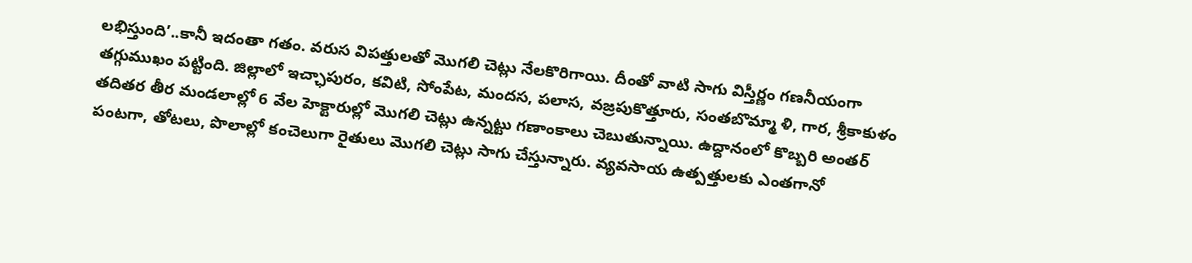లభిస్తుంది’..కానీ ఇదంతా గతం. వరుస విపత్తులతో మొగలి చెట్లు నేలకొరిగాయి. దీంతో వాటి సాగు విస్తీర్ణం గణనీయంగా తగ్గుముఖం పట్టింది. జిల్లాలో ఇచ్ఛాపురం, కవిటి, సోంపేట, మందస, పలాస, వజ్రపుకొత్తూరు, సంతబొమ్మా ళి, గార, శ్రీకాకుళం తదితర తీర మండలాల్లో 6 వేల హెక్టారుల్లో మొగలి చెట్లు ఉన్నట్టు గణాంకాలు చెబుతున్నాయి. ఉద్దానంలో కొబ్బరి అంతర్ పంటగా, తోటలు, పొలాల్లో కంచెలుగా రైతులు మొగలి చెట్లు సాగు చేస్తున్నారు. వ్యవసాయ ఉత్పత్తులకు ఎంతగానో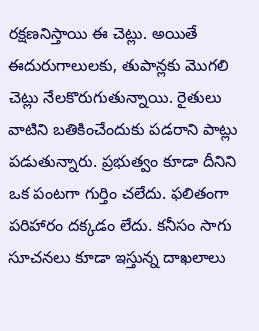రక్షణనిస్తాయి ఈ చెట్లు. అయితే ఈదురుగాలులకు, తుపాన్లకు మొగలి చెట్లు నేలకొరుగుతున్నాయి. రైతులు వాటిని బతికించేందుకు పడరాని పాట్లు పడుతున్నారు. ప్రభుత్వం కూడా దీనిని ఒక పంటగా గుర్తిం చలేదు. ఫలితంగా పరిహారం దక్కడం లేదు. కనీసం సాగు సూచనలు కూడా ఇస్తున్న దాఖలాలు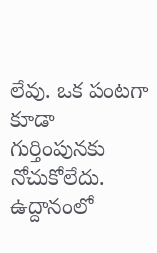లేవు. ఒక పంటగా కూడా గుర్తింపునకు నోచుకోలేదు.
ఉద్దానంలో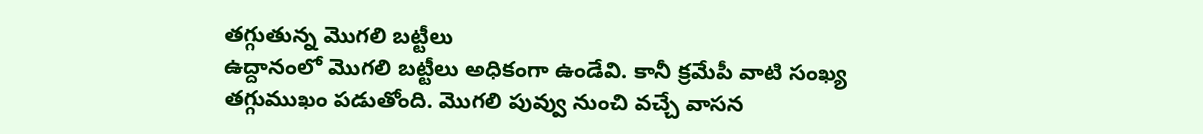తగ్గుతున్న మొగలి బట్టీలు
ఉద్దానంలో మొగలి బట్టీలు అధికంగా ఉండేవి. కానీ క్రమేపీ వాటి సంఖ్య తగ్గుముఖం పడుతోంది. మొగలి పువ్వు నుంచి వచ్చే వాసన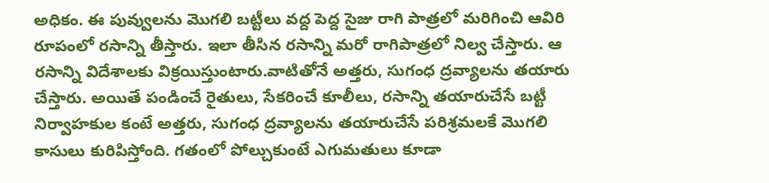అధికం. ఈ పువ్వులను మొగలి బట్టీలు వద్ద పెద్ద సైజు రాగి పాత్రలో మరిగించి ఆవిరి రూపంలో రసాన్ని తీస్తారు. ఇలా తీసిన రసాన్ని మరో రాగిపాత్రలో నిల్వ చేస్తారు. ఆ రసాన్ని విదేశాలకు విక్రయిస్తుంటారు.వాటితోనే అత్తరు, సుగంధ ద్రవ్యాలను తయారు చేస్తారు. అయితే పండించే రైతులు, సేకరించే కూలీలు, రసాన్ని తయారుచేసే బట్టీ నిర్వాహకుల కంటే అత్తరు, సుగంధ ద్రవ్యాలను తయారుచేసే పరిశ్రమలకే మొగలి కాసులు కురిపిస్తోంది. గతంలో పోల్చుకుంటే ఎగుమతులు కూడా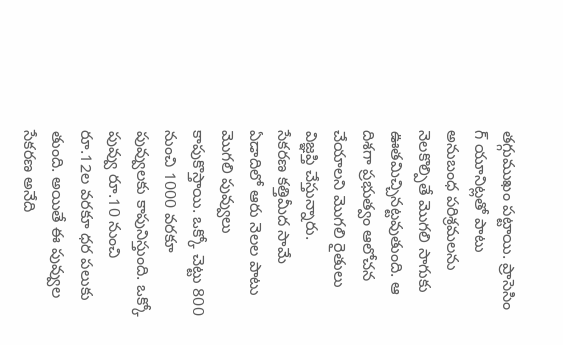తగ్గుముఖం పట్టాయి. ప్రాసెసిం గ్ యూనిట్లతో పాటు అనుబంధ పరిశ్రమలను నెలకొల్పితే మొగలి సాగుకు ఊతమిచ్చినట్టవుతుంది. ఆ దిశగా ప్రభుత్వం ఆలోచన చేయాలని మొగలి రైతులు విజ్ఞప్తి చేస్తున్నారు.
సేకరణ కత్తిమీద సామే
ఏడాదిలో ఆరు నెలల పాటు మొగలి పువ్వులు కాపుకొస్తాయి. ఒక్కో చెట్టు 800 నుంచి 1000 వరకూ పువ్వులకు కాపునిస్తుంది. ఒక్కో పువ్వు రూ.10 నుంచి రూ.12ల వరకూ ధర పలుకు తుంది. అయితే ఈ పువ్వుల సేకరణ అనేది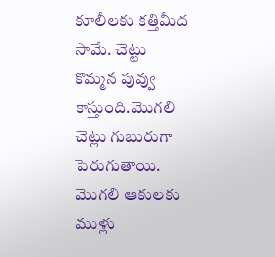కూలీలకు కత్తిమీద సామే. చెట్టు కొమ్మన పువ్వు కాస్తుంది.మొగలి చెట్లు గుబురుగా పెరుగుతాయి. మొగలి ఆకులకు ముళ్లు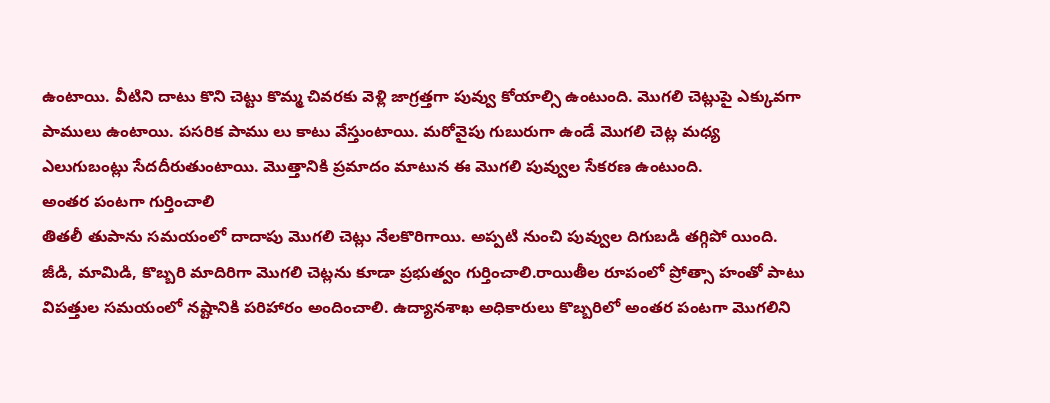ఉంటాయి. వీటిని దాటు కొని చెట్టు కొమ్మ చివరకు వెళ్లి జాగ్రత్తగా పువ్వు కోయాల్సి ఉంటుంది. మొగలి చెట్లుపై ఎక్కువగా పాములు ఉంటాయి. పసరిక పాము లు కాటు వేస్తుంటాయి. మరోవైపు గుబురుగా ఉండే మొగలి చెట్ల మధ్య ఎలుగుబంట్లు సేదదీరుతుంటాయి. మొత్తానికి ప్రమాదం మాటున ఈ మొగలి పువ్వుల సేకరణ ఉంటుంది.
అంతర పంటగా గుర్తించాలి
తితలీ తుపాను సమయంలో దాదాపు మొగలి చెట్లు నేలకొరిగాయి. అప్పటి నుంచి పువ్వుల దిగుబడి తగ్గిపో యింది. జీడి, మామిడి, కొబ్బరి మాదిరిగా మొగలి చెట్లను కూడా ప్రభుత్వం గుర్తించాలి.రాయితీల రూపంలో ప్రోత్సా హంతో పాటు విపత్తుల సమయంలో నష్టానికి పరిహారం అందించాలి. ఉద్యానశాఖ అధికారులు కొబ్బరిలో అంతర పంటగా మొగలిని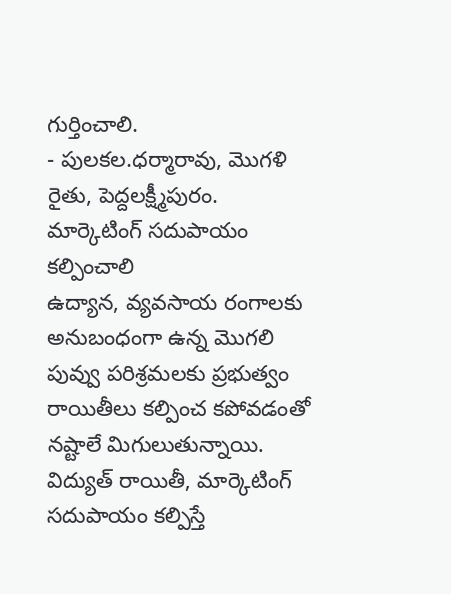గుర్తించాలి.
- పులకల.ధర్మారావు, మొగళి రైతు, పెద్దలక్ష్మీపురం.
మార్కెటింగ్ సదుపాయం కల్పించాలి
ఉద్యాన, వ్యవసాయ రంగాలకు అనుబంధంగా ఉన్న మొగలి పువ్వు పరిశ్రమలకు ప్రభుత్వం రాయితీలు కల్పించ కపోవడంతో నష్టాలే మిగులుతున్నాయి. విద్యుత్ రాయితీ, మార్కెటింగ్ సదుపాయం కల్పిస్తే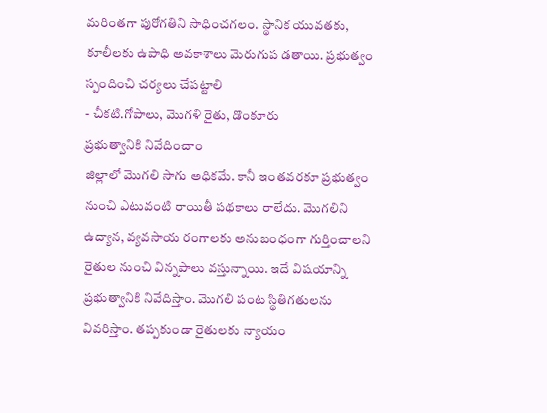మరింతగా పురోగతిని సాధించగలం. స్థానిక యువతకు, కూలీలకు ఉపాధి అవకాశాలు మెరుగుప డతాయి. ప్రభుత్వం స్పందించి చర్యలు చేపట్టాలి
- చీకటి.గోపాలు, మొగళి రైతు, డొంకూరు
ప్రభుత్వానికి నివేదించాం
జిల్లాలో మొగలి సాగు అధికమే. కానీ ఇంతవరకూ ప్రభుత్వం నుంచి ఎటువంటి రాయితీ పథకాలు రాలేదు. మొగలిని ఉద్యాన, వ్యవసాయ రంగాలకు అనుబంధంగా గుర్తించాలని రైతుల నుంచి విన్నపాలు వస్తున్నాయి. ఇదే విషయాన్ని ప్రభుత్వానికి నివేదిస్తాం. మొగలి పంట స్థితిగతులను వివరిస్తాం. తప్పకుండా రైతులకు న్యాయం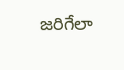జరిగేలా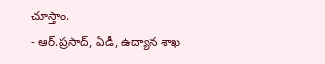చూస్తాం.
- ఆర్.ప్రసాద్, ఏడీ, ఉద్యాన శాఖ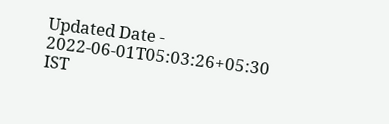Updated Date - 2022-06-01T05:03:26+05:30 IST